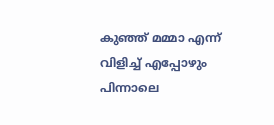കുഞ്ഞ് മമ്മാ എന്ന് വിളിച്ച് എപ്പോഴും പിന്നാലെ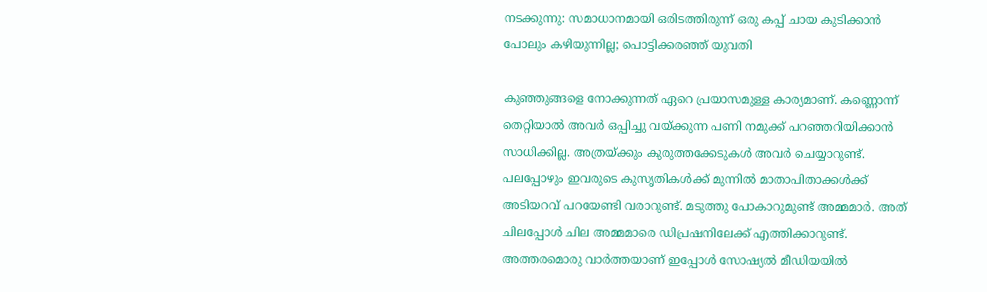നടക്കുന്നു: സമാധാനമായി ഒരിടത്തിരുന്ന് ഒരു കപ്പ് ചായ കുടിക്കാൻ പോലും കഴിയുന്നില്ല; പൊട്ടിക്കരഞ്ഞ് യുവതി

കുഞ്ഞുങ്ങളെ നോക്കുന്നത് ഏറെ പ്രയാസമുള്ള കാര്യമാണ്. കണ്ണൊന്ന് തെറ്റിയാൽ അവർ ഒപ്പിച്ചു വയ്ക്കുന്ന പണി നമുക്ക് പറഞ്ഞറിയിക്കാൻ സാധിക്കില്ല. അത്രയ്ക്കും കുരുത്തക്കേടുകൾ അവർ ചെയ്യാറുണ്ട്. പലപ്പോഴും ഇവരുടെ കുസൃതികൾക്ക് മുന്നിൽ മാതാപിതാക്കൾക്ക് അടിയറവ് പറയേണ്ടി വരാറുണ്ട്. മടുത്തു പോകാറുമുണ്ട് അമ്മമാർ. അത് ചിലപ്പോൾ ചില അമ്മമാരെ ഡിപ്രഷനിലേക്ക് എത്തിക്കാറുണ്ട്. അത്തരമൊരു വാർത്തയാണ് ഇപ്പോൾ സോഷ്യൽ മീഡിയയിൽ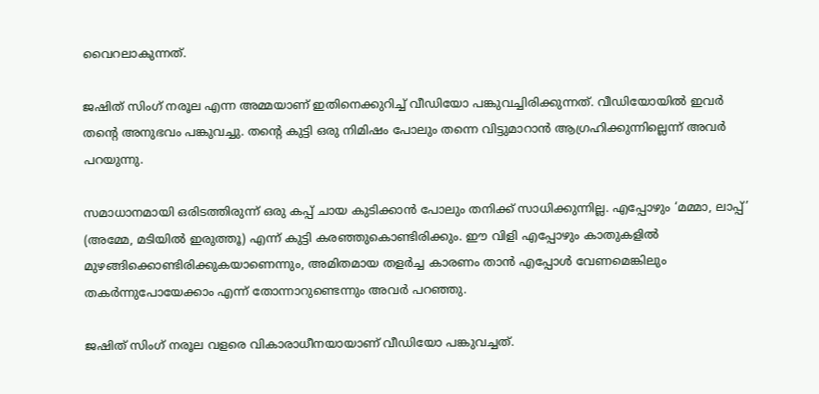വൈറലാകുന്നത്.

ജഷിത് സിംഗ് നരൂല എന്ന അമ്മയാണ് ഇതിനെക്കുറിച്ച് വീഡിയോ പങ്കുവച്ചിരിക്കുന്നത്. വീഡിയോയിൽ ഇവർ തന്‍റെ അനുഭവം പങ്കുവച്ചു. തന്‍റെ കുട്ടി ഒരു നിമിഷം പോലും തന്നെ വിട്ടുമാറാൻ ആഗ്രഹിക്കുന്നില്ലെന്ന് അവർ പറയുന്നു.

സമാധാനമായി ഒരിടത്തിരുന്ന് ഒരു കപ്പ് ചായ കുടിക്കാൻ പോലും തനിക്ക് സാധിക്കുന്നില്ല. എപ്പോഴും ‘മമ്മാ, ലാപ്പ്’ (അമ്മേ, മടിയിൽ ഇരുത്തൂ) എന്ന് കുട്ടി കരഞ്ഞുകൊണ്ടിരിക്കും. ഈ വിളി എപ്പോഴും കാതുകളിൽ മുഴങ്ങിക്കൊണ്ടിരിക്കുകയാണെന്നും, അമിതമായ തളർച്ച കാരണം താൻ എപ്പോൾ വേണമെങ്കിലും തകർന്നുപോയേക്കാം എന്ന് തോന്നാറുണ്ടെന്നും അവർ പറഞ്ഞു.

ജഷിത് സിംഗ് നരൂല വളരെ വികാരാധീനയായാണ് വീഡിയോ പങ്കുവച്ചത്.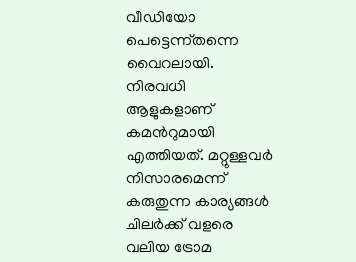വീഡിയോ പെട്ടെന്ന്തന്നെ വൈറലായി. നിരവധി ആളുകളാണ് കമന്‍റുമായി എത്തിയത്. മറ്റുള്ളവർ നിസാരമെന്ന് കരുതുന്ന കാര്യങ്ങൾ ചിലർക്ക് വളരെ വലിയ ട്രോമ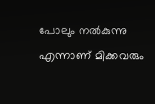പോലും നൽകുന്നു എന്നാണ് മിക്കവരും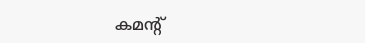കമന്‍റ്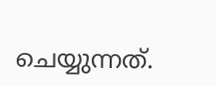ചെയ്യുന്നത്.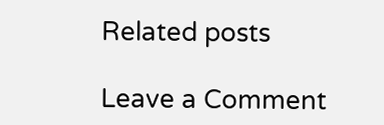Related posts

Leave a Comment